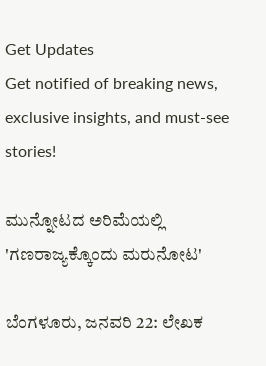Get Updates
Get notified of breaking news, exclusive insights, and must-see stories!

ಮುನ್ನೋಟದ ಅರಿಮೆಯಲ್ಲಿ 'ಗಣರಾಜ್ಯಕ್ಕೊಂದು ಮರುನೋಟ'

ಬೆಂಗಳೂರು, ಜನವರಿ 22: ಲೇಖಕ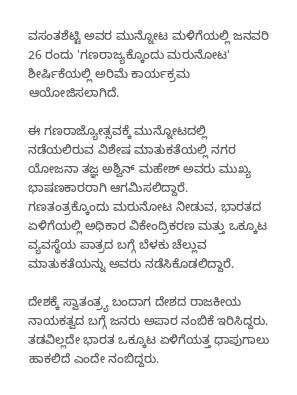ವಸಂತಶೆಟ್ಟಿ ಅವರ ಮುನ್ನೋಟ ಮಳಿಗೆಯಲ್ಲಿ ಜನವರಿ 26 ರಂದು 'ಗಣರಾಜ್ಯಕ್ಕೊಂದು ಮರುನೋಟ' ಶೀರ್ಷಿಕೆಯಲ್ಲಿ ಅರಿಮೆ ಕಾರ್ಯಕ್ರಮ ಆಯೋಜಿಸಲಾಗಿದೆ.

ಈ ಗಣರಾಜ್ಯೋತ್ಸವಕ್ಕೆ ಮುನ್ನೋಟದಲ್ಲಿ ನಡೆಯಲಿರುವ ವಿಶೇಷ ಮಾತುಕತೆಯಲ್ಲಿ ನಗರ ಯೋಜನಾ ತಜ್ಞ ಅಶ್ವಿನ್ ಮಹೇಶ್ ಅವರು ಮುಖ್ಯ ಭಾಷಣಕಾರರಾಗಿ ಆಗಮಿಸಲಿದ್ದಾರೆ. ಗಣತಂತ್ರಕ್ಕೊಂದು ಮರುನೋಟ ನೀಡುವ, ಭಾರತದ ಏಳಿಗೆಯಲ್ಲಿ ಅಧಿಕಾರ ವಿಕೇಂದ್ರಿಕರಣ ಮತ್ತು ಒಕ್ಕೂಟ ವ್ಯವಸ್ಥೆಯ ಪಾತ್ರದ ಬಗ್ಗೆ ಬೆಳಕು ಚೆಲ್ಲುವ ಮಾತುಕತೆಯನ್ನು ಅವರು ನಡೆಸಿಕೊಡಲಿದ್ದಾರೆ.

ದೇಶಕ್ಕೆ ಸ್ವಾತಂತ್ರ್ಯ ಬಂದಾಗ ದೇಶದ ರಾಜಕೀಯ ನಾಯಕತ್ವದ ಬಗ್ಗೆ ಜನರು ಅಪಾರ ನಂಬಿಕೆ ಇರಿಸಿದ್ದರು. ತಡವಿಲ್ಲದೇ ಭಾರತ ಒಕ್ಕೂಟ ಏಳಿಗೆಯತ್ತ ಧಾಪುಗಾಲು ಹಾಕಲಿದೆ ಎಂದೇ ನಂಬಿದ್ದರು.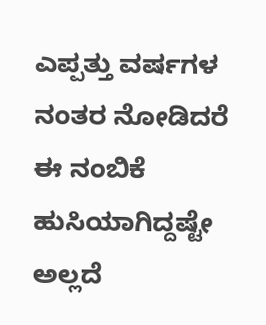ಎಪ್ಪತ್ತು ವರ್ಷಗಳ ನಂತರ ನೋಡಿದರೆ ಈ ನಂಬಿಕೆ ಹುಸಿಯಾಗಿದ್ದಷ್ಟೇ ಅಲ್ಲದೆ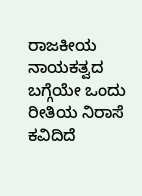ರಾಜಕೀಯ ನಾಯಕತ್ವದ ಬಗ್ಗೆಯೇ ಒಂದು ರೀತಿಯ ನಿರಾಸೆ ಕವಿದಿದೆ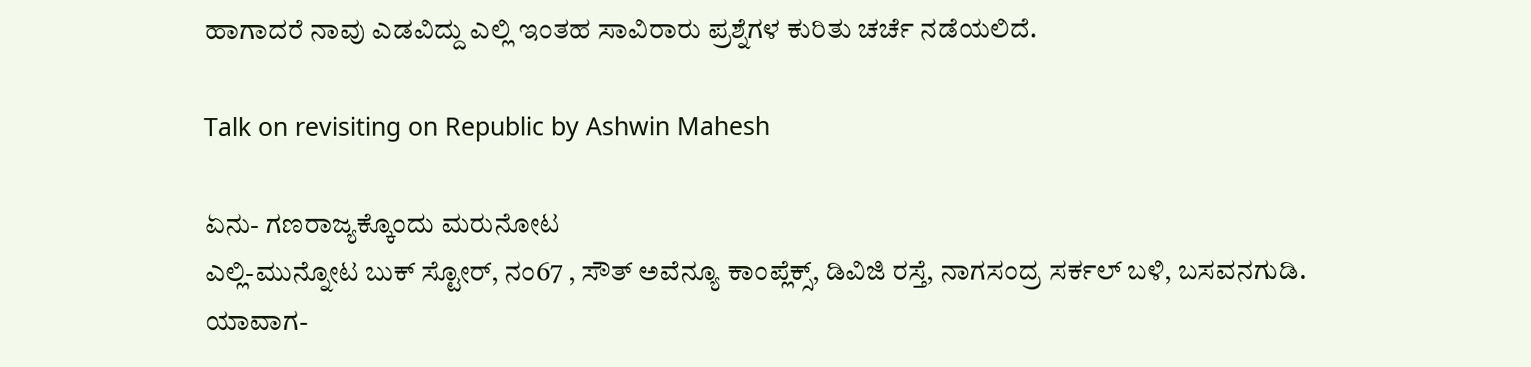ಹಾಗಾದರೆ ನಾವು ಎಡವಿದ್ದು ಎಲ್ಲಿ ಇಂತಹ ಸಾವಿರಾರು ಪ್ರಶ್ನೆಗಳ ಕುರಿತು ಚರ್ಚೆ ನಡೆಯಲಿದೆ.

Talk on revisiting on Republic by Ashwin Mahesh

ಏನು- ಗಣರಾಜ್ಯಕ್ಕೊಂದು ಮರುನೋಟ
ಎಲ್ಲಿ-ಮುನ್ನೋಟ ಬುಕ್ ಸ್ಟೋರ್, ನಂ67 , ಸೌತ್ ಅವೆನ್ಯೂ ಕಾಂಪ್ಲೆಕ್ಸ್, ಡಿವಿಜಿ ರಸ್ತೆ, ನಾಗಸಂದ್ರ ಸರ್ಕಲ್ ಬಳಿ, ಬಸವನಗುಡಿ.
ಯಾವಾಗ-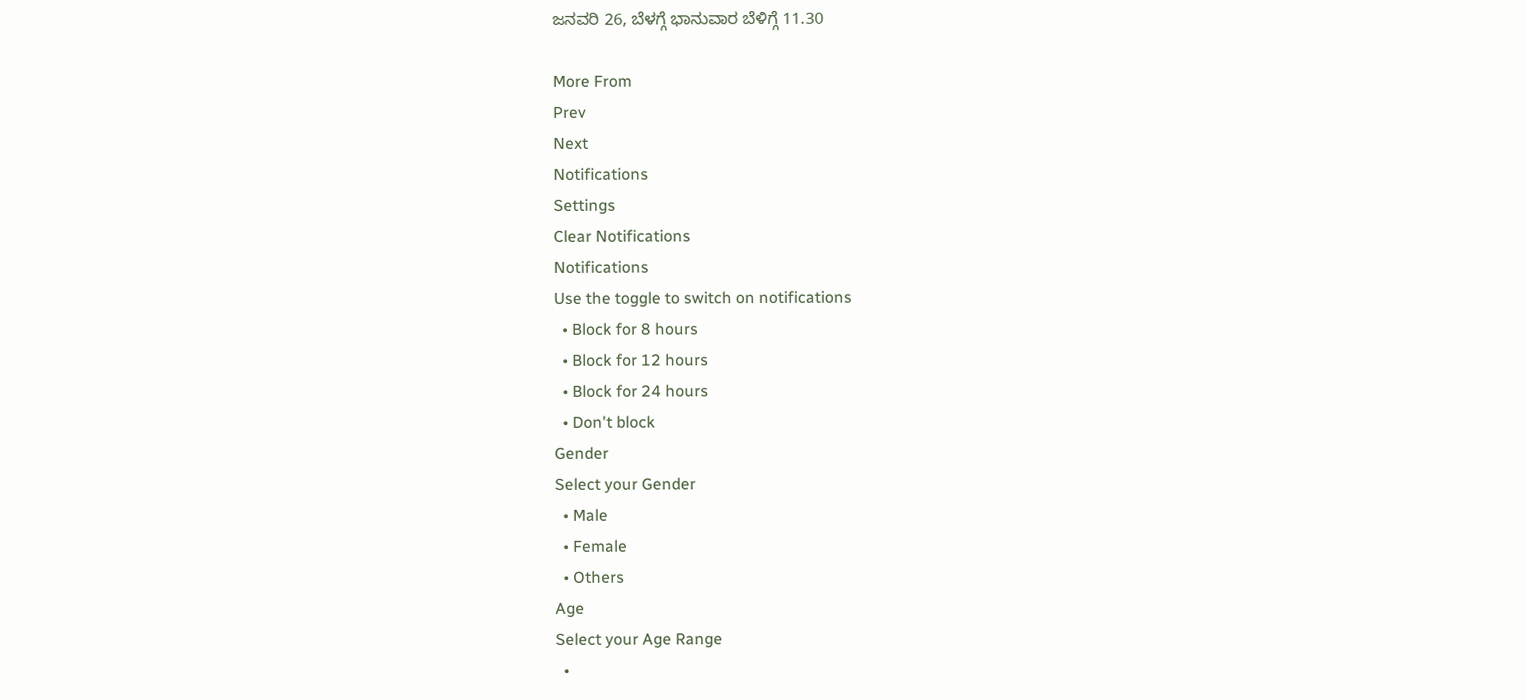ಜನವರಿ 26, ಬೆಳಗ್ಗೆ ಭಾನುವಾರ ಬೆಳಿಗ್ಗೆ 11.30

More From
Prev
Next
Notifications
Settings
Clear Notifications
Notifications
Use the toggle to switch on notifications
  • Block for 8 hours
  • Block for 12 hours
  • Block for 24 hours
  • Don't block
Gender
Select your Gender
  • Male
  • Female
  • Others
Age
Select your Age Range
  •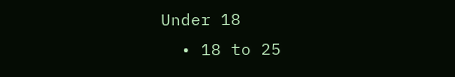Under 18
  • 18 to 25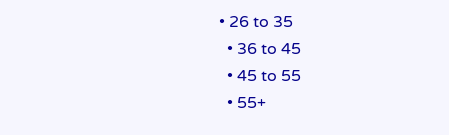• 26 to 35
  • 36 to 45
  • 45 to 55
  • 55+